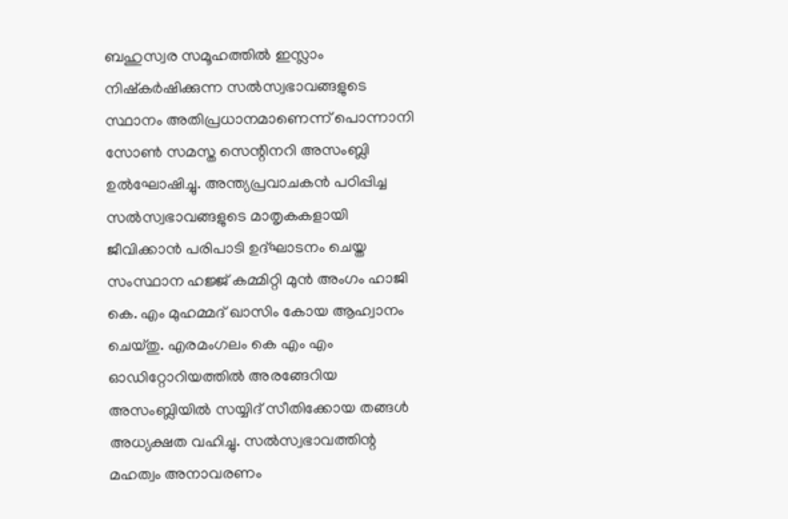ബഹുസ്വര സമൂഹത്തിൽ ഇസ്ലാം നിഷ്കർഷിക്കുന്ന സൽസ്വഭാവങ്ങളുടെ സ്ഥാനം അതിപ്രധാനമാണെന്ന് പൊന്നാനി സോൺ സമസ്ത സെന്റിനറി അസംബ്ലി ഉൽഘോഷിച്ചു. അന്ത്യപ്രവാചകൻ പഠിപ്പിച്ച സൽസ്വഭാവങ്ങളുടെ മാതൃകകളായി ജീവിക്കാൻ പരിപാടി ഉദ്ഘാടനം ചെയ്ത സംസ്ഥാന ഹജ്ജ് കമ്മിറ്റി മുൻ അംഗം ഹാജി കെ. എം മുഹമ്മദ് ഖാസിം കോയ ആഹ്വാനം ചെയ്തു. എരമംഗലം കെ എം എം ഓഡിറ്റോറിയത്തിൽ അരങ്ങേറിയ അസംബ്ലിയിൽ സയ്യിദ് സീതിക്കോയ തങ്ങൾ അധ്യക്ഷത വഹിച്ചു. സൽസ്വഭാവത്തിന്റ മഹത്വം അനാവരണം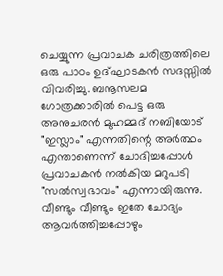ചെയ്യുന്ന പ്രവാചക ചരിത്രത്തിലെ ഒരു പാഠം ഉദ്ഘാടകൻ സദസ്സിൽ വിവരിച്ചു. ബനൂസലമ ഗോത്രക്കാരിൽ പെട്ട ഒരു അനുചരൻ മുഹമ്മദ് നബിയോട് "ഇസ്ലാം" എന്നതിന്റെ അർത്ഥം എന്താണെന്ന് ചോദിച്ചപ്പോൾ പ്രവാചകൻ നൽകിയ മറുപടി "സൽസ്വഭാവം" എന്നായിരുന്നു. വീണ്ടും വീണ്ടും ഇതേ ചോദ്യം ആവർത്തിച്ചപ്പോഴും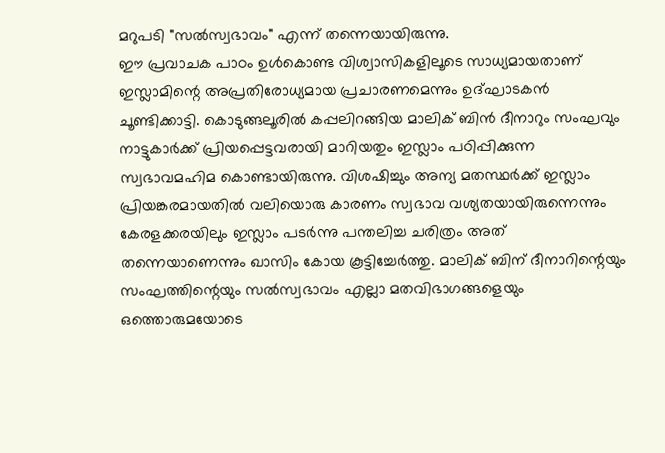മറുപടി "സൽസ്വഭാവം" എന്ന് തന്നെയായിരുന്നു.
ഈ പ്രവാചക പാഠം ഉൾകൊണ്ട വിശ്വാസികളിലൂടെ സാധ്യമായതാണ് ഇസ്ലാമിന്റെ അപ്രതിരോധ്യമായ പ്രചാരണമെന്നും ഉദ്ഘാടകൻ ചൂണ്ടിക്കാട്ടി. കൊടുങ്ങലൂരിൽ കപ്പലിറങ്ങിയ മാലിക് ബിൻ ദീനാറും സംഘവും നാട്ടുകാർക്ക് പ്രിയപ്പെട്ടവരായി മാറിയതും ഇസ്ലാം പഠിപ്പിക്കുന്ന സ്വഭാവമഹിമ കൊണ്ടായിരുന്നു. വിശഷിച്ചും അന്യ മതസ്ഥർക്ക് ഇസ്ലാം പ്രിയങ്കരമായതിൽ വലിയൊരു കാരണം സ്വഭാവ വശ്യതയായിരുന്നെന്നും കേരളക്കരയിലും ഇസ്ലാം പടർന്നു പന്തലിച്ച ചരിത്രം അത് തന്നെയാണെന്നും ഖാസിം കോയ കൂട്ടിച്ചേർത്തു. മാലിക് ബിന് ദീനാറിന്റെയും സംഘത്തിന്റെയും സൽസ്വഭാവം എല്ലാ മതവിഭാഗങ്ങളെയും ഒത്തൊരുമയോടെ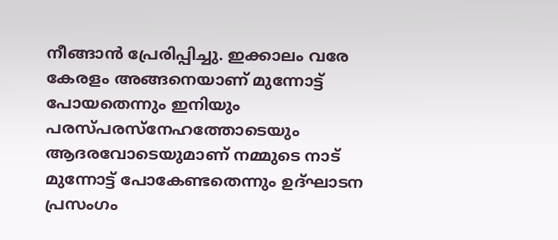നീങ്ങാൻ പ്രേരിപ്പിച്ചു. ഇക്കാലം വരേ കേരളം അങ്ങനെയാണ് മുന്നോട്ട് പോയതെന്നും ഇനിയും പരസ്പരസ്നേഹത്തോടെയും ആദരവോടെയുമാണ് നമ്മുടെ നാട് മുന്നോട്ട് പോകേണ്ടതെന്നും ഉദ്ഘാടന പ്രസംഗം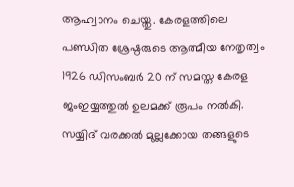ആഹ്വാനം ചെയ്തു. കേരളത്തിലെ പണ്ഡിത ശ്രേഷ്ഠരുടെ ആത്മീയ നേതൃത്വം 1926 ഡിസംബർ 20 ന് സമസ്ത കേരള ജംഇയ്യത്തുൽ ഉലമക്ക് രൂപം നൽകി. സയ്യിദ് വരക്കൽ മുല്ലക്കോയ തങ്ങളുടെ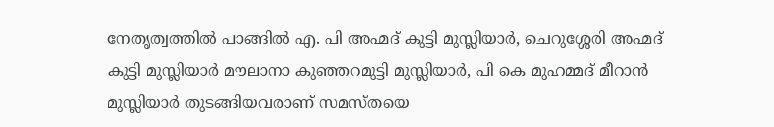നേതൃത്വത്തിൽ പാങ്ങിൽ എ. പി അഹ്മദ് കുട്ടി മുസ്ലിയാർ, ചെറുശ്ശേരി അഹ്മദ് കുട്ടി മുസ്ലിയാർ മൗലാനാ കുഞ്ഞറമുട്ടി മുസ്ലിയാർ, പി കെ മുഹമ്മദ് മീറാൻ മുസ്ലിയാർ തുടങ്ങിയവരാണ് സമസ്തയെ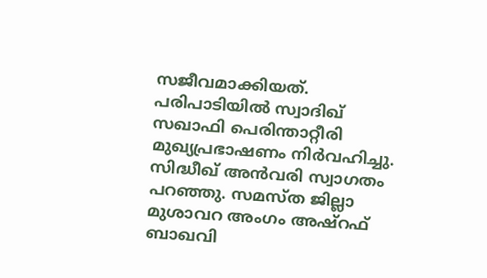സജീവമാക്കിയത്. പരിപാടിയിൽ സ്വാദിഖ് സഖാഫി പെരിന്താറ്റീരി മുഖ്യപ്രഭാഷണം നിർവഹിച്ചു. സിദ്ധീഖ് അൻവരി സ്വാഗതം പറഞ്ഞു. സമസ്ത ജില്ലാ മുശാവറ അംഗം അഷ്റഫ് ബാഖവി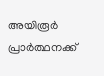അയിരൂർ പ്രാർത്ഥനക്ക്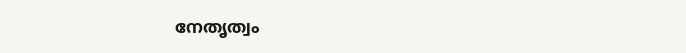നേതൃത്വം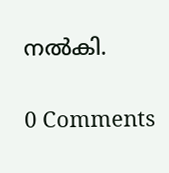നൽകി.


0 Comments